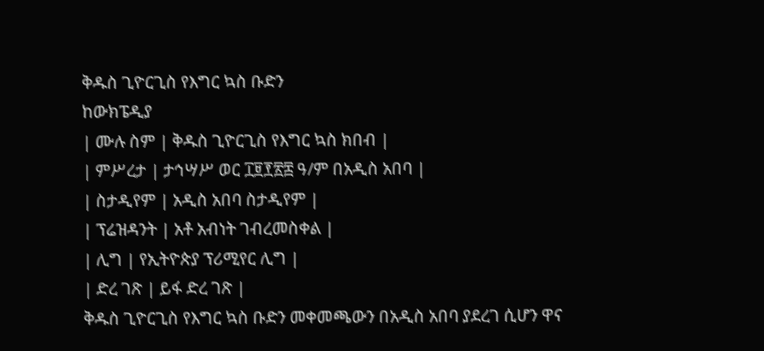ቅዱስ ጊዮርጊስ የእግር ኳስ ቡድን
ከውክፔዲያ
| ሙሉ ስም | ቅዱስ ጊዮርጊስ የእግር ኳስ ክበብ |
| ምሥረታ | ታኅሣሥ ወር ፲፱፻፳፰ ዓ/ም በአዲስ አበባ |
| ስታዲየም | አዲስ አበባ ስታዲየም |
| ፕሬዝዳንት | አቶ አብነት ገብረመስቀል |
| ሊግ | የኢትዮጵያ ፕሪሚየር ሊግ |
| ድረ ገጽ | ይፋ ድረ ገጽ |
ቅዱስ ጊዮርጊስ የእግር ኳስ ቡድን መቀመጫውን በአዲስ አበባ ያደረገ ሲሆን ዋና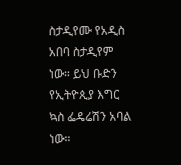ስታዲየሙ የአዲስ አበባ ስታዲየም ነው። ይህ ቡድን የኢትዮጲያ እግር ኳስ ፌዴሬሽን አባል ነው።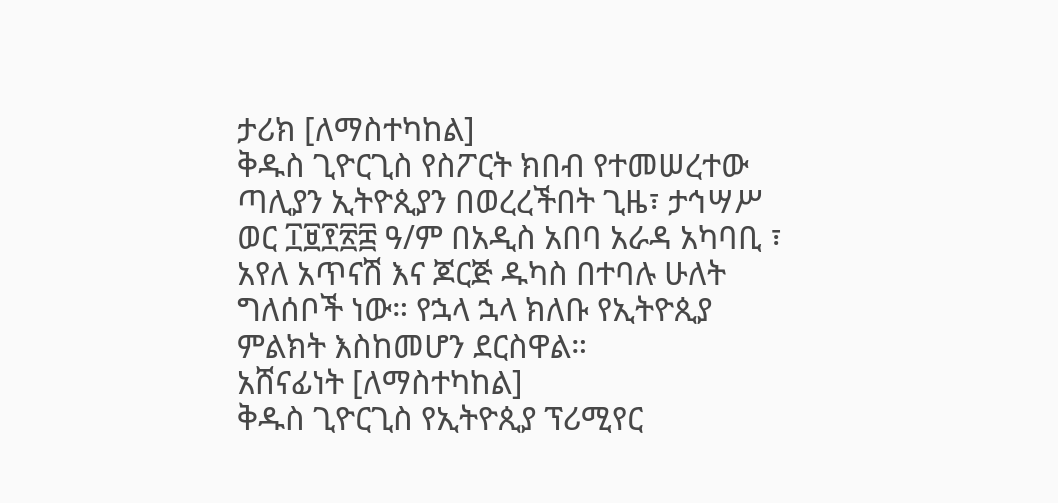ታሪክ [ለማስተካከል]
ቅዱስ ጊዮርጊስ የስፖርት ክበብ የተመሠረተው ጣሊያን ኢትዮጲያን በወረረችበት ጊዜ፣ ታኅሣሥ ወር ፲፱፻፳፰ ዓ/ም በአዲስ አበባ አራዳ አካባቢ ፣ አየለ አጥናሽ እና ጆርጅ ዱካስ በተባሉ ሁለት ግለሰቦች ነው። የኋላ ኋላ ክለቡ የኢትዮጲያ ምልክት እስከመሆን ደርስዋል።
አሸናፊነት [ለማስተካከል]
ቅዱስ ጊዮርጊስ የኢትዮጲያ ፕሪሚየር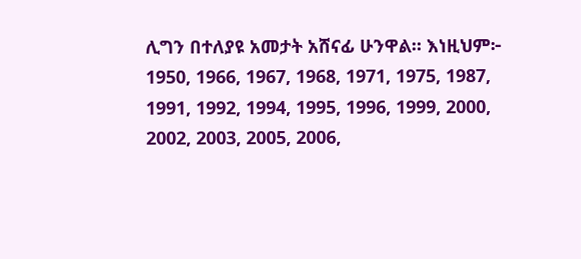ሊግን በተለያዩ አመታት አሸናፊ ሁንዋል። እነዚህም፦ 1950, 1966, 1967, 1968, 1971, 1975, 1987, 1991, 1992, 1994, 1995, 1996, 1999, 2000, 2002, 2003, 2005, 2006,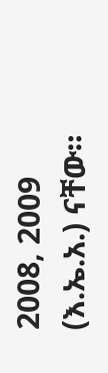2008, 2009 (እ.ኤ.አ.) ናቸው።